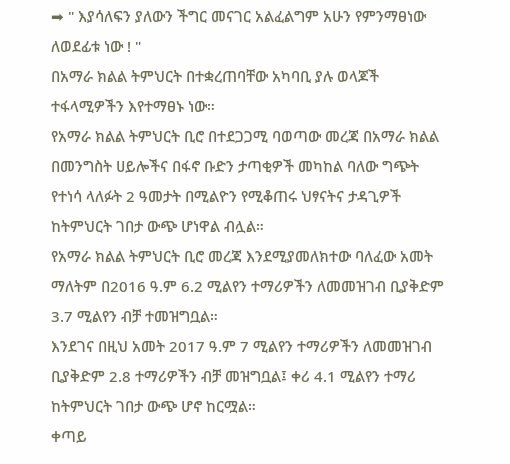➡ " እያሳለፍን ያለውን ችግር መናገር አልፈልግም አሁን የምንማፀነው ለወደፊቱ ነው ! "
በአማራ ክልል ትምህርት በተቋረጠባቸው አካባቢ ያሉ ወላጆች ተፋላሚዎችን እየተማፀኑ ነው።
የአማራ ክልል ትምህርት ቢሮ በተደጋጋሚ ባወጣው መረጃ በአማራ ክልል በመንግስት ሀይሎችና በፋኖ ቡድን ታጣቂዎች መካከል ባለው ግጭት የተነሳ ላለፉት 2 ዓመታት በሚልዮን የሚቆጠሩ ህፃናትና ታዳጊዎች ከትምህርት ገበታ ውጭ ሆነዋል ብሏል።
የአማራ ክልል ትምህርት ቢሮ መረጃ እንደሚያመለክተው ባለፈው አመት ማለትም በ2016 ዓ.ም 6.2 ሚልየን ተማሪዎችን ለመመዝገብ ቢያቅድም 3.7 ሚልየን ብቻ ተመዝግቧል።
እንደገና በዚህ አመት 2017 ዓ.ም 7 ሚልየን ተማሪዎችን ለመመዝገብ ቢያቅድም 2.8 ተማሪዎችን ብቻ መዝግቧል፤ ቀሪ 4.1 ሚልየን ተማሪ ከትምህርት ገበታ ውጭ ሆኖ ከርሟል።
ቀጣይ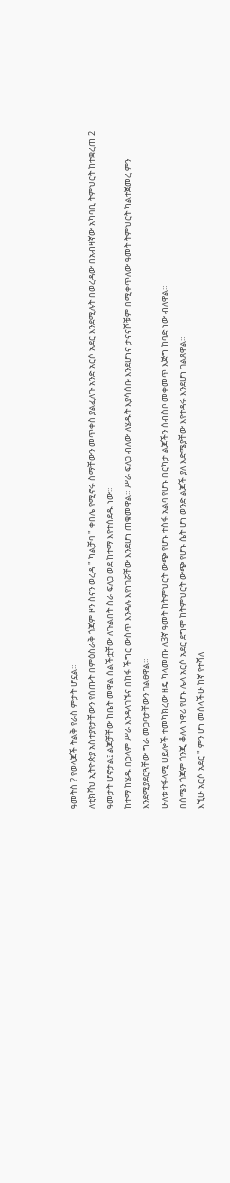ዓመትስ ? የወላጆች ትልቅ የራስ ምታት ሆኗል።
ለቲክቫህ ኢትዮጵያ አስተያየታቸውን የሰጡት በምዕስራቅ ጎጃም ዞን ስናን ወረዳ " ካልቻባ " ቀበሌ የሚኖሩ ስማቸውን መጥቀስ ያልፈለጉ አንድ አርሶ አደር እንደሚሉት በወረዳው በአብዛኛው አካባቢ ትምህርት ከተቋረጠ 2 ዓመታት ሆኖታል፤ ልጆቻቸው ከቤት መዋል ሰልችቷቸው ለጉልበት ስራ ፍለጋ ወደ ከተማ እየተሰደዱ ነው።
ከተማ ከሄዱ በኃላም ሥራ እንዳላገኙና በከፋ ችግር ውስጥ እንዳሉ እየነገሯቸው እንደሆነ ጠቁመዋል። ሥራ ፍለጋ ብለው ለሄዱት እያሳሰቡ እንደሆነና ታናናሾቹም በሚቀጥለው ዓመት ትምህርት ካልተጀመረ ምን እንደሚያደርጓቸው ግራ መጋባታቸውን ገልፀዋል።
ሁለቱ ተፋላሚ ሀይሎች ተመካክረው ዘዴ ካላመጡ ለ3ኛ ዓመት ከትምህርት ውጭ የሆኑ ተስፋ አልባ የሆኑ በርካታ ልጆችን ሰብስቦ መቀመጥ እጅግ ከባድ ነው ብለዋል።
በሰሜን ጎጃም ጎንጂ ቆለላ ነዋሪ የሆኑ ሌላ አርሶ አደር ደግሞ ከትምህርት ውጭ የሆኑ ሴት ሆነ ወንድ ልጆች ያለ እድሜያቸው እየተዳሩ እንደሆነ ገልጸዋል።
እኚሁ አርሶ አደር " ምን ሆነ መሰላችሁ ከኛ የተሻለ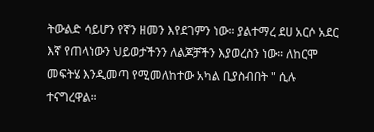ትውልድ ሳይሆን የኛን ዘመን እየደገምን ነው። ያልተማረ ደሀ አርሶ አደር እኛ የጠላነውን ህይወታችንን ለልጆቻችን እያወረስን ነው። ለከርሞ መፍትሄ እንዲመጣ የሚመለከተው አካል ቢያስብበት " ሲሉ ተናግረዋል።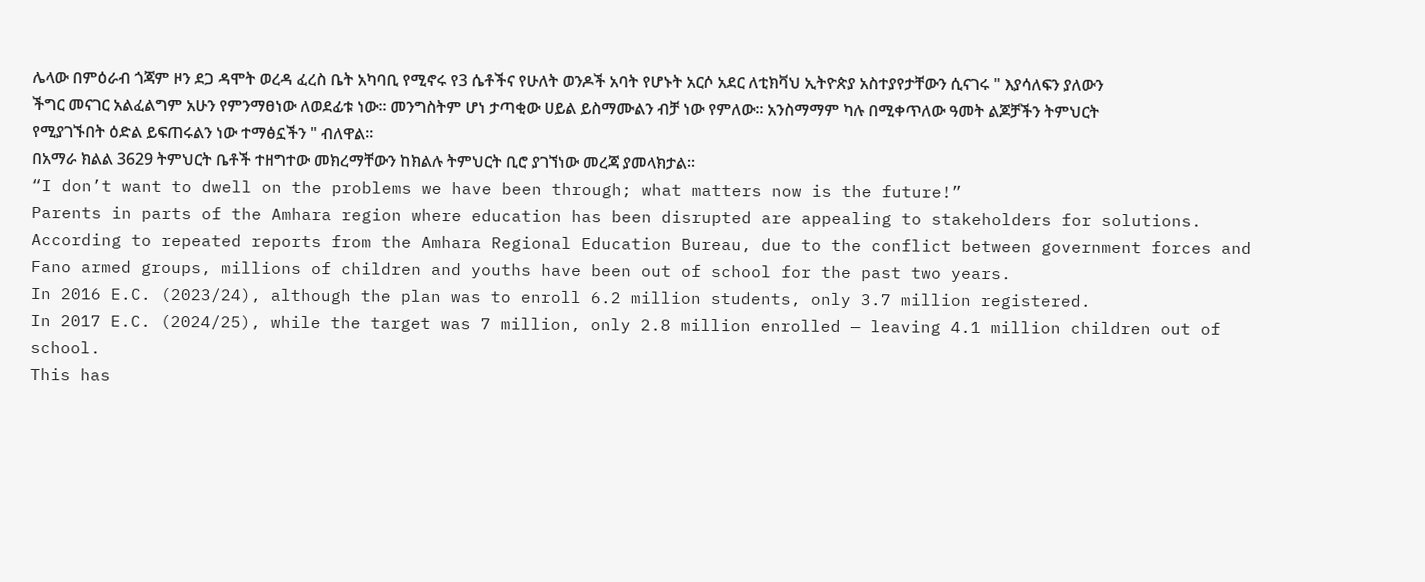ሌላው በምዕራብ ጎጃም ዞን ደጋ ዳሞት ወረዳ ፈረስ ቤት አካባቢ የሚኖሩ የ3 ሴቶችና የሁለት ወንዶች አባት የሆኑት አርሶ አደር ለቲክቫህ ኢትዮጵያ አስተያየታቸውን ሲናገሩ " እያሳለፍን ያለውን ችግር መናገር አልፈልግም አሁን የምንማፀነው ለወደፊቱ ነው። መንግስትም ሆነ ታጣቂው ሀይል ይስማሙልን ብቻ ነው የምለው። አንስማማም ካሉ በሚቀጥለው ዓመት ልጆቻችን ትምህርት የሚያገኙበት ዕድል ይፍጠሩልን ነው ተማፅኗችን " ብለዋል።
በአማራ ክልል 3629 ትምህርት ቤቶች ተዘግተው መክረማቸውን ከክልሉ ትምህርት ቢሮ ያገኘነው መረጃ ያመላክታል።
“I don’t want to dwell on the problems we have been through; what matters now is the future!”
Parents in parts of the Amhara region where education has been disrupted are appealing to stakeholders for solutions.
According to repeated reports from the Amhara Regional Education Bureau, due to the conflict between government forces and Fano armed groups, millions of children and youths have been out of school for the past two years.
In 2016 E.C. (2023/24), although the plan was to enroll 6.2 million students, only 3.7 million registered.
In 2017 E.C. (2024/25), while the target was 7 million, only 2.8 million enrolled — leaving 4.1 million children out of school.
This has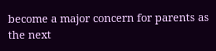become a major concern for parents as the next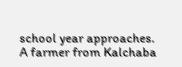school year approaches.
A farmer from Kalchaba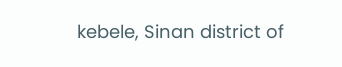kebele, Sinan district of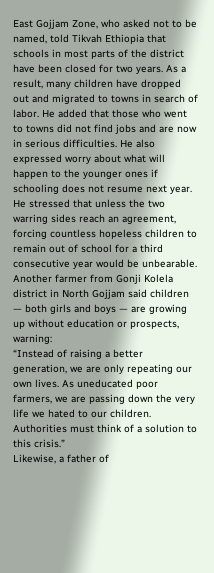East Gojjam Zone, who asked not to be named, told Tikvah Ethiopia that schools in most parts of the district have been closed for two years. As a result, many children have dropped out and migrated to towns in search of labor. He added that those who went to towns did not find jobs and are now in serious difficulties. He also expressed worry about what will happen to the younger ones if schooling does not resume next year.
He stressed that unless the two warring sides reach an agreement, forcing countless hopeless children to remain out of school for a third consecutive year would be unbearable.
Another farmer from Gonji Kolela district in North Gojjam said children — both girls and boys — are growing up without education or prospects, warning:
“Instead of raising a better generation, we are only repeating our own lives. As uneducated poor farmers, we are passing down the very life we hated to our children. Authorities must think of a solution to this crisis.”
Likewise, a father of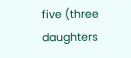five (three daughters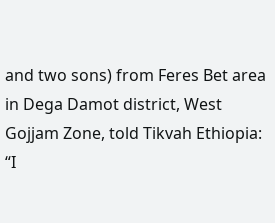and two sons) from Feres Bet area in Dega Damot district, West Gojjam Zone, told Tikvah Ethiopia:
“I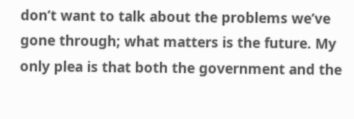don’t want to talk about the problems we’ve gone through; what matters is the future. My only plea is that both the government and the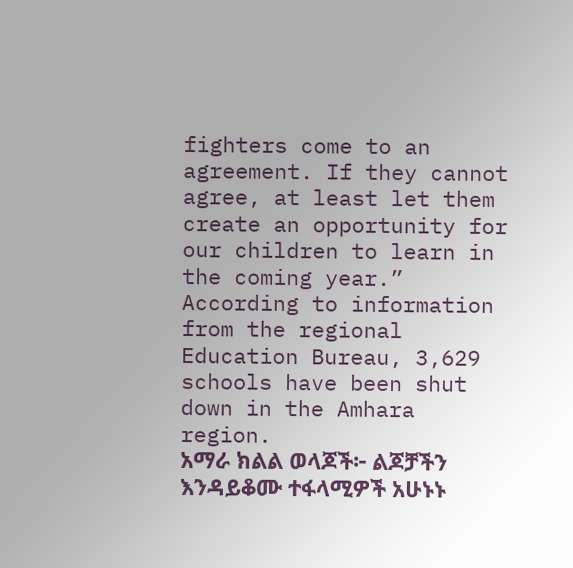fighters come to an agreement. If they cannot agree, at least let them create an opportunity for our children to learn in the coming year.”
According to information from the regional Education Bureau, 3,629 schools have been shut down in the Amhara region.
አማራ ክልል ወላጆች፦ ልጆቻችን እንዳይቆሙ ተፋላሚዎች አሁኑኑ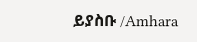ይያስቡ /Amhara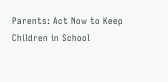Parents: Act Now to Keep Children in School